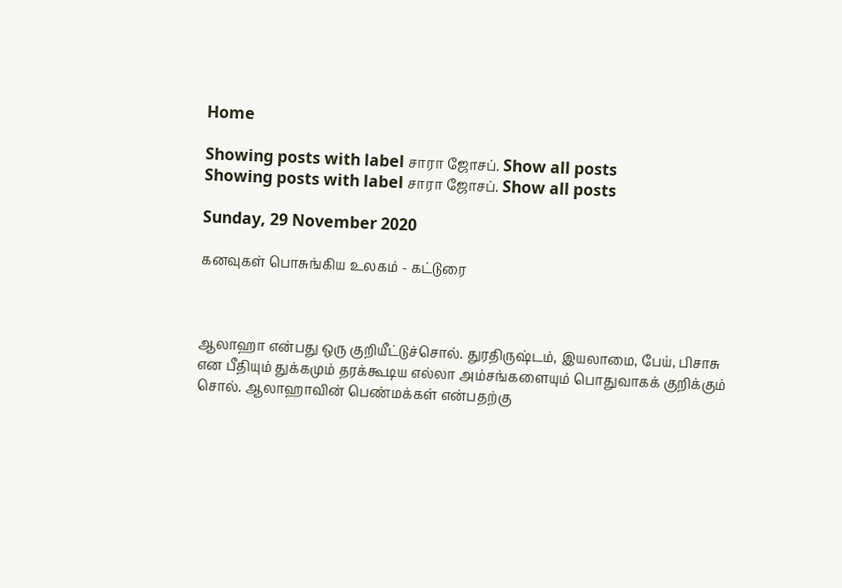Home

Showing posts with label சாரா ஜோசப். Show all posts
Showing posts with label சாரா ஜோசப். Show all posts

Sunday, 29 November 2020

கனவுகள் பொசுங்கிய உலகம் - கட்டுரை



ஆலாஹா என்பது ஒரு குறியீட்டுச்சொல். துரதிருஷ்டம், இயலாமை, பேய், பிசாசு என பீதியும் துக்கமும் தரக்கூடிய எல்லா அம்சங்களையும் பொதுவாகக் குறிக்கும் சொல். ஆலாஹாவின் பெண்மக்கள் என்பதற்கு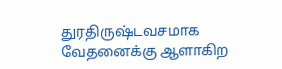துரதிருஷ்டவசமாக வேதனைக்கு ஆளாகிற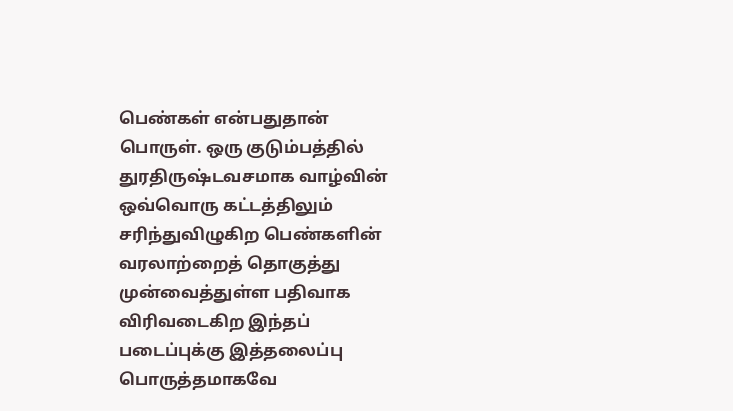பெண்கள் என்பதுதான் பொருள். ஒரு குடும்பத்தில் துரதிருஷ்டவசமாக வாழ்வின் ஒவ்வொரு கட்டத்திலும் சரிந்துவிழுகிற பெண்களின் வரலாற்றைத் தொகுத்து முன்வைத்துள்ள பதிவாக விரிவடைகிற இந்தப் படைப்புக்கு இத்தலைப்பு பொருத்தமாகவே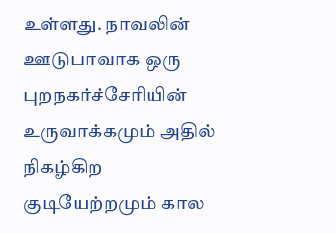உள்ளது. நாவலின் ஊடுபாவாக ஒரு புறநகர்ச்சேரியின் உருவாக்கமும் அதில் நிகழ்கிற குடியேற்றமும் கால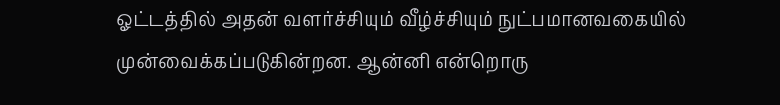ஓட்டத்தில் அதன் வளர்ச்சியும் வீழ்ச்சியும் நுட்பமானவகையில் முன்வைக்கப்படுகின்றன. ஆன்னி என்றொரு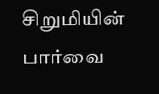சிறுமியின் பார்வை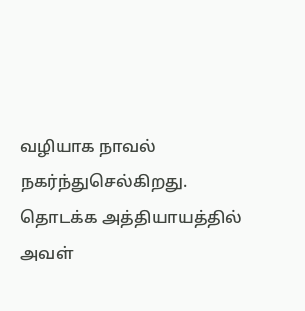வழியாக நாவல் நகர்ந்துசெல்கிறது. தொடக்க அத்தியாயத்தில் அவள்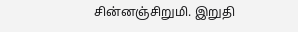சின்னஞ்சிறுமி. இறுதி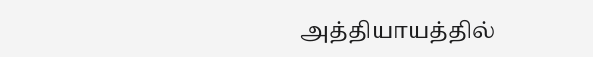அத்தியாயத்தில்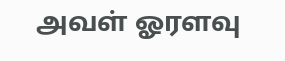அவள் ஓரளவு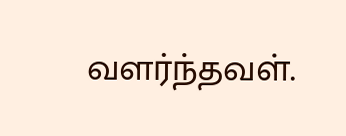வளர்ந்தவள்.